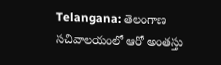Telangana: తెలంగాణ సచివాలయంలో ఆరో అంతస్తు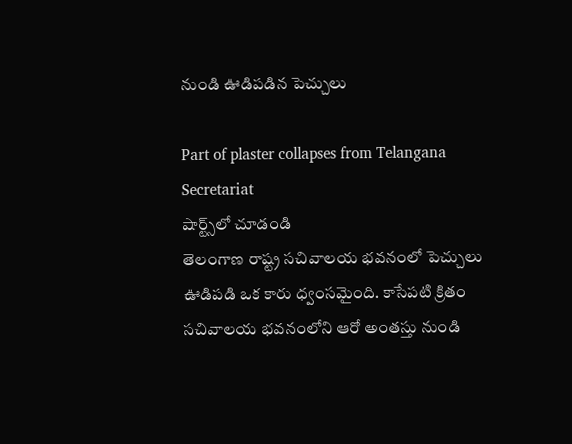నుండి ఊడిపడిన పెచ్చులు

Part of plaster collapses from Telangana Secretariat
షార్ట్స్‌లో చూడండి
తెలంగాణ రాష్ట్ర సచివాలయ భవనంలో పెచ్చులు ఊడిపడి ఒక కారు ధ్వంసమైంది. కాసేపటి క్రితం సచివాలయ భవనంలోని ఆరో అంతస్తు నుండి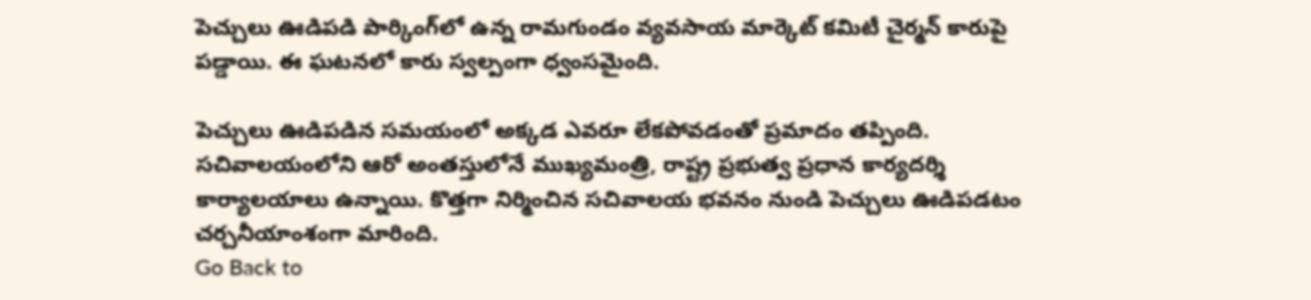పెచ్చులు ఊడిపడి పార్కింగ్‌లో ఉన్న రామగుండం వ్యవసాయ మార్కెట్ కమిటీ చైర్మన్ కారుపై పడ్డాయి. ఈ ఘటనలో కారు స్వల్పంగా ధ్వంసమైంది.

పెచ్చులు ఊడిపడిన సమయంలో అక్కడ ఎవరూ లేకపోవడంతో ప్రమాదం తప్పింది. సచివాలయంలోని ఆరో అంతస్తులోనే ముఖ్యమంత్రి, రాష్ట్ర ప్రభుత్వ ప్రధాన కార్యదర్శి కార్యాలయాలు ఉన్నాయి. కొత్తగా నిర్మించిన సచివాలయ భవనం నుండి పెచ్చులు ఊడిపడటం చర్చనీయాంశంగా మారింది.
Go Back to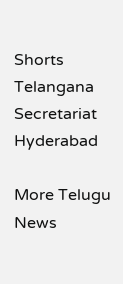Shorts
Telangana
Secretariat
Hyderabad

More Telugu News